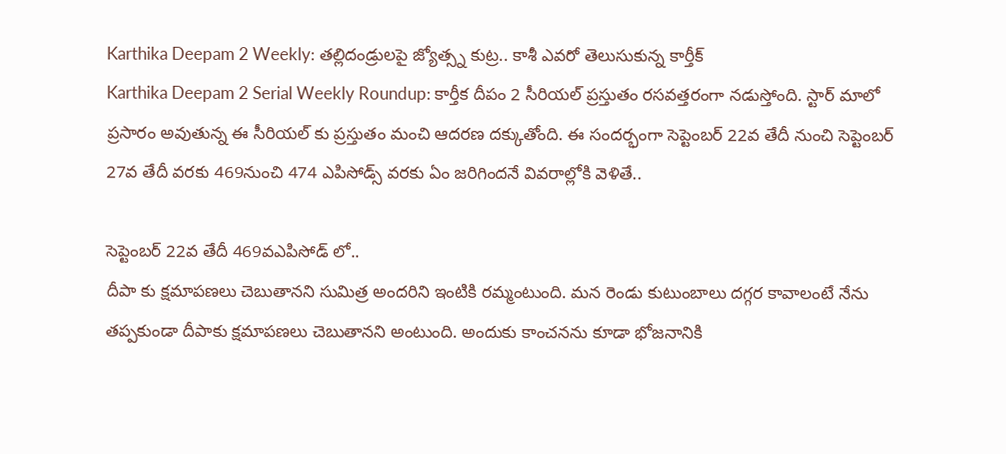Karthika Deepam 2 Weekly: తల్లిదండ్రులపై జ్యోత్స్న కుట్ర.. కాశీ ఎవరో తెలుసుకున్న కార్తీక్
Karthika Deepam 2 Serial Weekly Roundup: కార్తీక దీపం 2 సీరియల్ ప్రస్తుతం రసవత్తరంగా నడుస్తోంది. స్టార్ మాలో ప్రసారం అవుతున్న ఈ సీరియల్ కు ప్రస్తుతం మంచి ఆదరణ దక్కుతోంది. ఈ సందర్భంగా సెప్టెంబర్ 22వ తేదీ నుంచి సెప్టెంబర్ 27వ తేదీ వరకు 469నుంచి 474 ఎపిసోడ్స్ వరకు ఏం జరిగిందనే వివరాల్లోకి వెళితే..

సెప్టెంబర్ 22వ తేదీ 469వఎపిసోడ్ లో..
దీపా కు క్షమాపణలు చెబుతానని సుమిత్ర అందరిని ఇంటికి రమ్మంటుంది. మన రెండు కుటుంబాలు దగ్గర కావాలంటే నేను తప్పకుండా దీపాకు క్షమాపణలు చెబుతానని అంటుంది. అందుకు కాంచనను కూడా భోజనానికి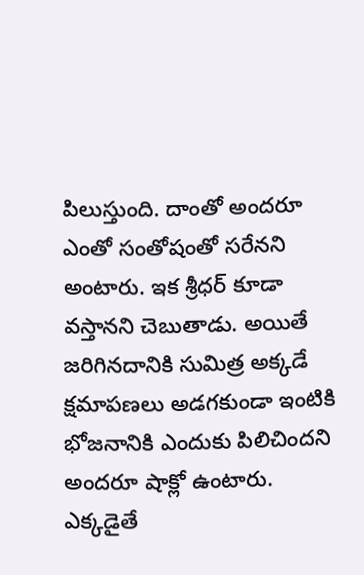పిలుస్తుంది. దాంతో అందరూ ఎంతో సంతోషంతో సరేనని అంటారు. ఇక శ్రీధర్ కూడా వస్తానని చెబుతాడు. అయితే జరిగినదానికి సుమిత్ర అక్కడే క్షమాపణలు అడగకుండా ఇంటికి భోజనానికి ఎందుకు పిలిచిందని అందరూ షాక్లో ఉంటారు. ఎక్కడైతే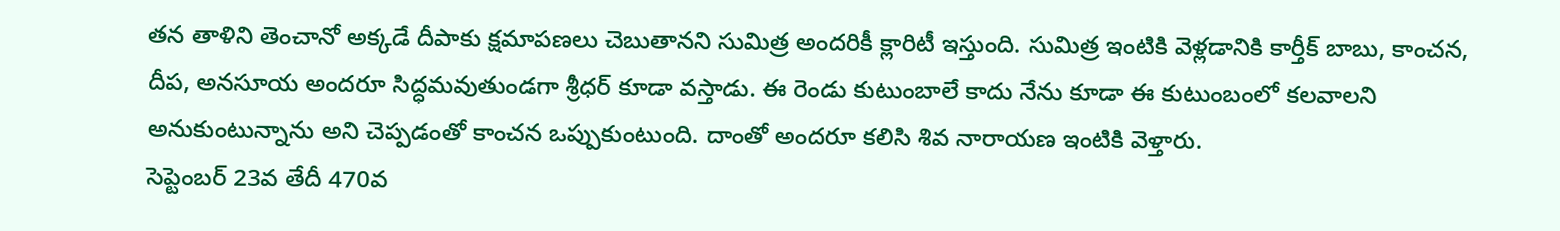తన తాళిని తెంచానో అక్కడే దీపాకు క్షమాపణలు చెబుతానని సుమిత్ర అందరికీ క్లారిటీ ఇస్తుంది. సుమిత్ర ఇంటికి వెళ్లడానికి కార్తీక్ బాబు, కాంచన, దీప, అనసూయ అందరూ సిద్ధమవుతుండగా శ్రీధర్ కూడా వస్తాడు. ఈ రెండు కుటుంబాలే కాదు నేను కూడా ఈ కుటుంబంలో కలవాలని అనుకుంటున్నాను అని చెప్పడంతో కాంచన ఒప్పుకుంటుంది. దాంతో అందరూ కలిసి శివ నారాయణ ఇంటికి వెళ్తారు.
సెప్టెంబర్ 23వ తేదీ 470వ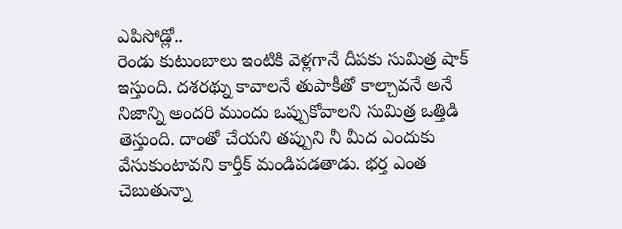ఎపిసోడ్లో..
రెండు కుటుంబాలు ఇంటికి వెళ్లగానే దీపకు సుమిత్ర షాక్ ఇస్తుంది. దశరథ్ను కావాలనే తుపాకీతో కాల్చావనే అనే నిజాన్ని అందరి ముందు ఒప్పుకోవాలని సుమిత్ర ఒత్తిడి తెస్తుంది. దాంతో చేయని తప్పుని నీ మీద ఎందుకు వేసుకుంటావని కార్తీక్ మండిపడతాడు. భర్త ఎంత చెబుతున్నా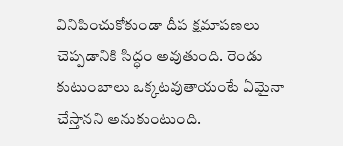వినిపించుకోకుండా దీప క్షమాపణలు చెప్పడానికి సిద్ధం అవుతుంది. రెండు కుటుంబాలు ఒక్కటవుతాయంటే ఏమైనా చేస్తానని అనుకుంటుంది.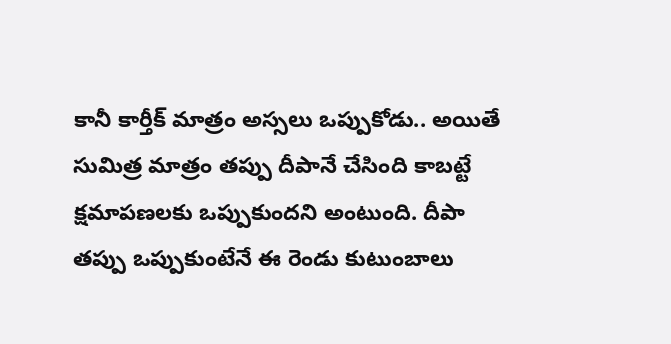కానీ కార్తీక్ మాత్రం అస్సలు ఒప్పుకోడు.. అయితే సుమిత్ర మాత్రం తప్పు దీపానే చేసింది కాబట్టే క్షమాపణలకు ఒప్పుకుందని అంటుంది. దీపా తప్పు ఒప్పుకుంటేనే ఈ రెండు కుటుంబాలు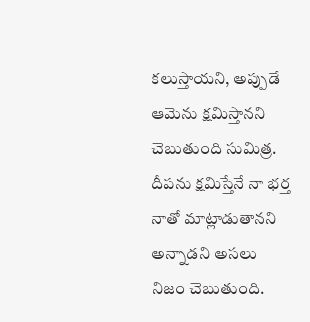కలుస్తాయని, అప్పుడే ఆమెను క్షమిస్తానని చెబుతుంది సుమిత్ర. దీపను క్షమిస్తేనే నా భర్త నాతో మాట్లాడుతానని అన్నాడని అసలు నిజం చెబుతుంది.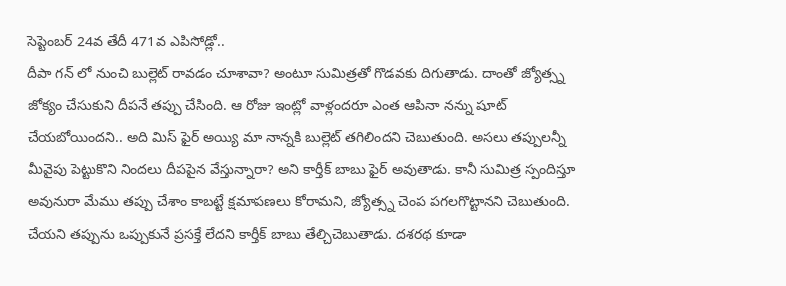సెప్టెంబర్ 24వ తేదీ 471వ ఎపిసోడ్లో..
దీపా గన్ లో నుంచి బుల్లెట్ రావడం చూశావా? అంటూ సుమిత్రతో గొడవకు దిగుతాడు. దాంతో జ్యోత్స్న జోక్యం చేసుకుని దీపనే తప్పు చేసింది. ఆ రోజు ఇంట్లో వాళ్లందరూ ఎంత ఆపినా నన్ను షూట్ చేయబోయిందని.. అది మిస్ ఫైర్ అయ్యి మా నాన్నకి బుల్లెట్ తగిలిందని చెబుతుంది. అసలు తప్పులన్నీ మీవైపు పెట్టుకొని నిందలు దీపపైన వేస్తున్నారా? అని కార్తీక్ బాబు ఫైర్ అవుతాడు. కానీ సుమిత్ర స్పందిస్తూ అవునురా మేము తప్పు చేశాం కాబట్టే క్షమాపణలు కోరామని, జ్యోత్స్న చెంప పగలగొట్టానని చెబుతుంది. చేయని తప్పును ఒప్పుకునే ప్రసక్తే లేదని కార్తీక్ బాబు తేల్చిచెబుతాడు. దశరథ కూడా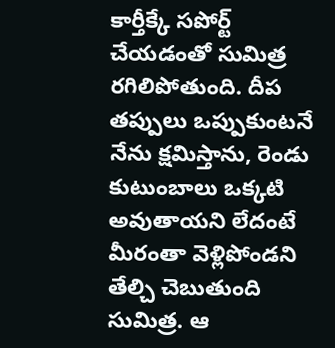కార్తీక్కే సపోర్ట్ చేయడంతో సుమిత్ర రగిలిపోతుంది. దీప తప్పులు ఒప్పుకుంటనే నేను క్షమిస్తాను, రెండు కుటుంబాలు ఒక్కటి అవుతాయని లేదంటే మీరంతా వెళ్లిపోండని తేల్చి చెబుతుంది సుమిత్ర. ఆ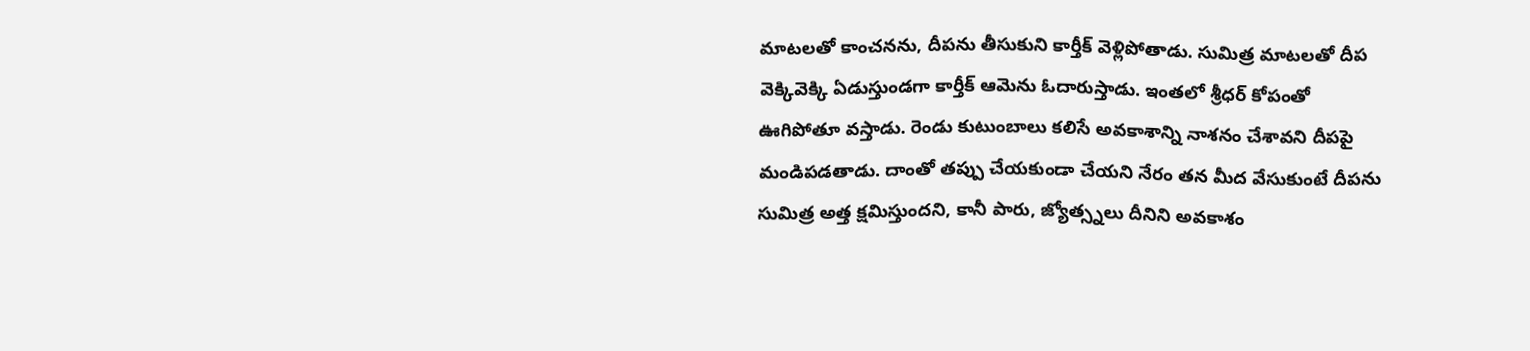మాటలతో కాంచనను, దీపను తీసుకుని కార్తీక్ వెళ్లిపోతాడు. సుమిత్ర మాటలతో దీప వెక్కివెక్కి ఏడుస్తుండగా కార్తీక్ ఆమెను ఓదారుస్తాడు. ఇంతలో శ్రీధర్ కోపంతో ఊగిపోతూ వస్తాడు. రెండు కుటుంబాలు కలిసే అవకాశాన్ని నాశనం చేశావని దీపపై మండిపడతాడు. దాంతో తప్పు చేయకుండా చేయని నేరం తన మీద వేసుకుంటే దీపను సుమిత్ర అత్త క్షమిస్తుందని, కానీ పారు, జ్యోత్స్నలు దీనిని అవకాశం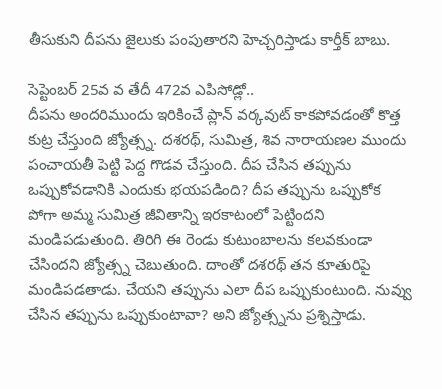తీసుకుని దీపను జైలుకు పంపుతారని హెచ్చరిస్తాడు కార్తీక్ బాబు.

సెప్టెంబర్ 25వ వ తేదీ 472వ ఎపిసోడ్లో..
దీపను అందరిముందు ఇరికించే ప్లాన్ వర్కవుట్ కాకపోవడంతో కొత్త కుట్ర చేస్తుంది జ్యోత్స్న. దశరథ్, సుమిత్ర, శివ నారాయణల ముందు పంచాయతీ పెట్టి పెద్ద గొడవ చేస్తుంది. దీప చేసిన తప్పును ఒప్పుకోవడానికి ఎందుకు భయపడింది? దీప తప్పును ఒప్పుకోక పోగా అమ్మ సుమిత్ర జీవితాన్ని ఇరకాటంలో పెట్టిందని మండిపడుతుంది. తిరిగి ఈ రెండు కుటుంబాలను కలవకుండా చేసిందని జ్యోత్స్న చెబుతుంది. దాంతో దశరథ్ తన కూతురిపై మండిపడతాడు. చేయని తప్పును ఎలా దీప ఒప్పుకుంటుంది. నువ్వు చేసిన తప్పును ఒప్పుకుంటావా? అని జ్యోత్స్నను ప్రశ్నిస్తాడు.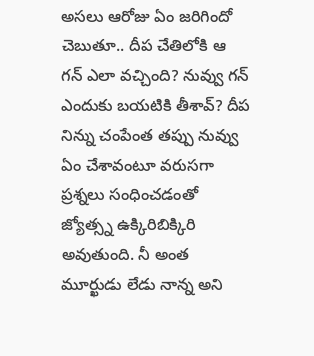అసలు ఆరోజు ఏం జరిగిందో చెబుతూ.. దీప చేతిలోకి ఆ గన్ ఎలా వచ్చింది? నువ్వు గన్ ఎందుకు బయటికి తీశావ్? దీప నిన్ను చంపేంత తప్పు నువ్వు ఏం చేశావంటూ వరుసగా ప్రశ్నలు సంధించడంతో జ్యోత్స్న ఉక్కిరిబిక్కిరి అవుతుంది. నీ అంత మూర్ఖుడు లేడు నాన్న అని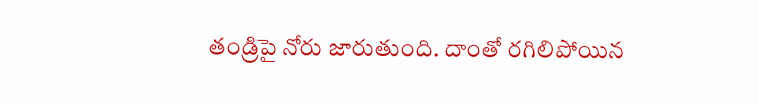తండ్రిపై నోరు జారుతుంది. దాంతో రగిలిపోయిన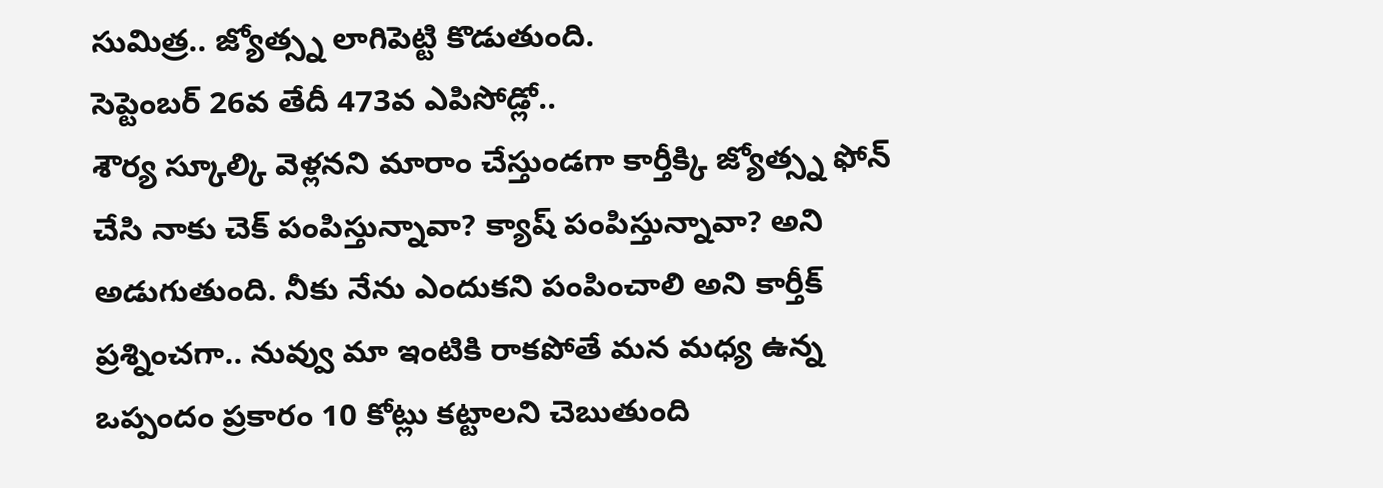సుమిత్ర.. జ్యోత్స్న లాగిపెట్టి కొడుతుంది.
సెప్టెంబర్ 26వ తేదీ 473వ ఎపిసోడ్లో..
శౌర్య స్కూల్కి వెళ్లనని మారాం చేస్తుండగా కార్తీక్కి జ్యోత్స్న ఫోన్ చేసి నాకు చెక్ పంపిస్తున్నావా? క్యాష్ పంపిస్తున్నావా? అని అడుగుతుంది. నీకు నేను ఎందుకని పంపించాలి అని కార్తీక్ ప్రశ్నించగా.. నువ్వు మా ఇంటికి రాకపోతే మన మధ్య ఉన్న ఒప్పందం ప్రకారం 10 కోట్లు కట్టాలని చెబుతుంది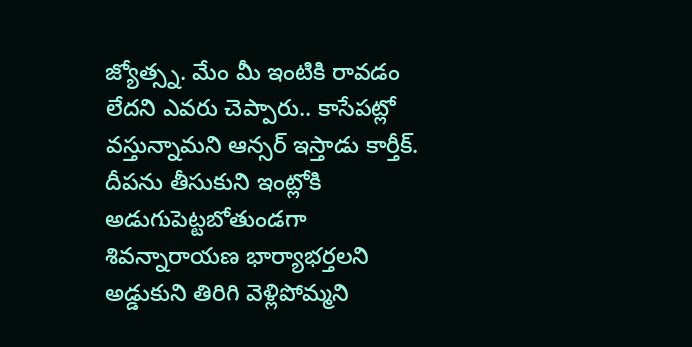జ్యోత్స్న. మేం మీ ఇంటికి రావడం లేదని ఎవరు చెప్పారు.. కాసేపట్లో వస్తున్నామని ఆన్సర్ ఇస్తాడు కార్తీక్. దీపను తీసుకుని ఇంట్లోకి అడుగుపెట్టబోతుండగా శివన్నారాయణ భార్యాభర్తలని అడ్డుకుని తిరిగి వెళ్లిపోమ్మని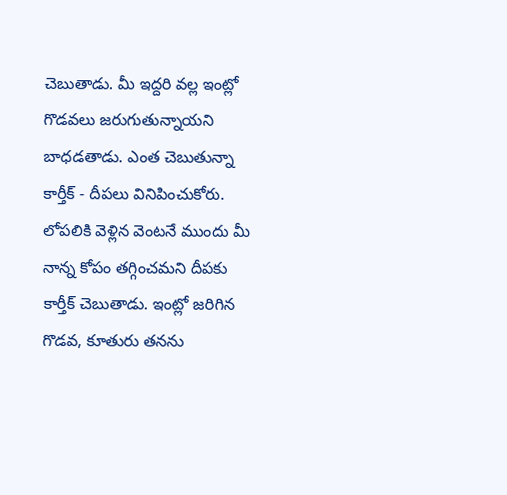చెబుతాడు. మీ ఇద్దరి వల్ల ఇంట్లో గొడవలు జరుగుతున్నాయని బాధడతాడు. ఎంత చెబుతున్నా కార్తీక్ - దీపలు వినిపించుకోరు. లోపలికి వెళ్లిన వెంటనే ముందు మీ నాన్న కోపం తగ్గించమని దీపకు కార్తీక్ చెబుతాడు. ఇంట్లో జరిగిన గొడవ, కూతురు తనను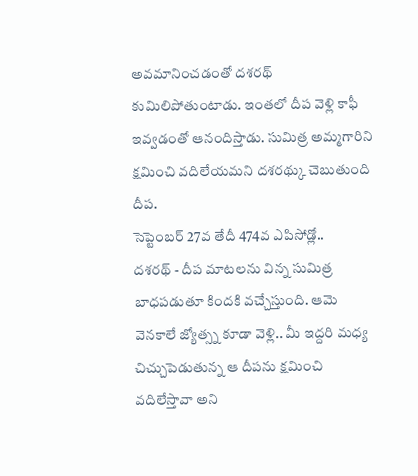అవమానించడంతో దశరథ్ కుమిలిపోతుంటాడు. ఇంతలో దీప వెళ్లి కాఫీ ఇవ్వడంతో ఆనందిస్తాడు. సుమిత్ర అమ్మగారిని క్షమించి వదిలేయమని దశరథ్కు చెబుతుంది దీప.
సెప్టెంబర్ 27వ తేదీ 474వ ఎపిసోడ్లో..
దశరథ్ - దీప మాటలను విన్న సుమిత్ర బాధపడుతూ కిందకి వచ్చేస్తుంది. ఆమె వెనకాలే జ్యోత్స్న కూడా వెళ్లి.. మీ ఇద్దరి మధ్య చిచ్చుపెడుతున్న ఆ దీపను క్షమించి వదిలేస్తావా అని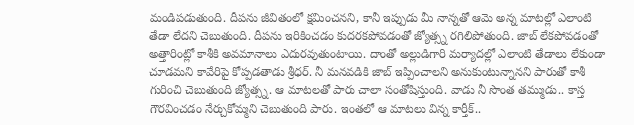మండిపడుతుంది. దీపను జీవితంలో క్షమించనని, కానీ ఇప్పుడు మీ నాన్నతో ఆమె అన్న మాటల్లో ఎలాంటి తేడా లేదని చెబుతుంది. దీపను ఇరికించడం కుదరకపోవడంతో జ్యోత్స్న రగిలిపోతుంది. జాబ్ లేకపోవడంతో అత్తారింట్లో కాశీకి అవమానాలు ఎదురవుతుంటాయి. దాంతో అల్లుడిగారి మర్యాదల్లో ఎలాంటి తేడాలు లేకుండా చూడమని కావేరిపై కోప్పడతాడు శ్రీధర్. నీ మనవడికి జాబ్ ఇప్పించాలని అనుకుంటున్నానని పారుతో కాశీ గురించి చెబుతుంది జ్యోత్స్న. ఆ మాటలతో పారు చాలా సంతోషిస్తుంది. వాడు నీ సొంత తమ్ముడు.. కాస్త గౌరవించడం నేర్చుకోమ్మని చెబుతుంది పారు. ఇంతలో ఆ మాటలు విన్న కార్తీక్..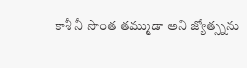కాశీ నీ సొంత తమ్ముడా అని జ్యోత్స్నను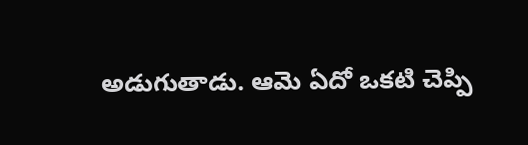అడుగుతాడు. ఆమె ఏదో ఒకటి చెప్పి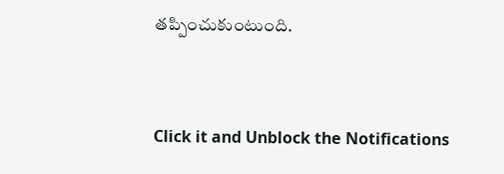తప్పించుకుంటుంది.


Click it and Unblock the Notifications